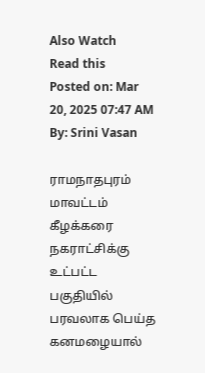Also Watch
Read this
Posted on: Mar 20, 2025 07:47 AM
By: Srini Vasan

ராமநாதபுரம் மாவட்டம் கீழக்கரை நகராட்சிக்கு உட்பட்ட பகுதியில் பரவலாக பெய்த கனமழையால்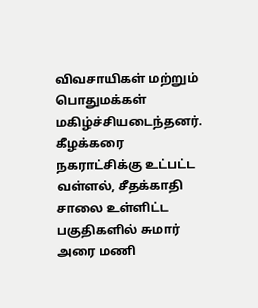விவசாயிகள் மற்றும் பொதுமக்கள் மகிழ்ச்சியடைந்தனர்.
கீழக்கரை நகராட்சிக்கு உட்பட்ட வள்ளல், சீதக்காதி சாலை உள்ளிட்ட பகுதிகளில் சுமார் அரை மணி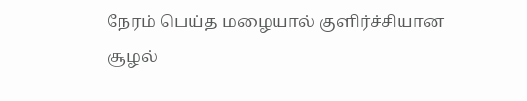நேரம் பெய்த மழையால் குளிர்ச்சியான சூழல்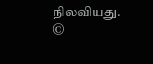நிலவியது.
©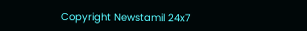Copyright Newstamil 24x7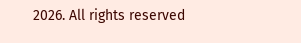2026. All rights reserved